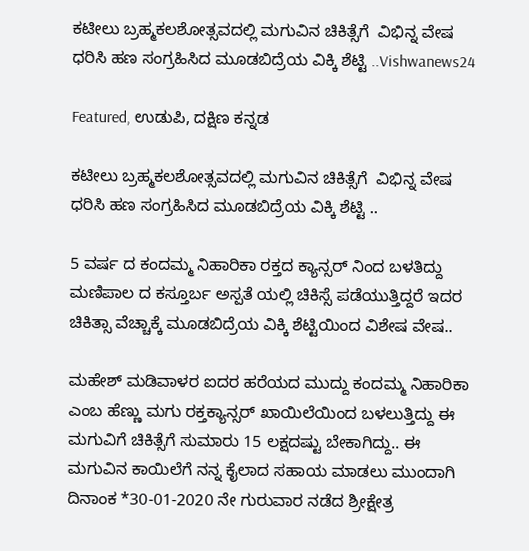ಕಟೀಲು ಬ್ರಹ್ಮಕಲಶೋತ್ಸವದಲ್ಲಿ ಮಗುವಿನ ಚಿಕಿತ್ಸೆಗೆ  ವಿಭಿನ್ನ ವೇಷ ಧರಿಸಿ ಹಣ ಸಂಗ್ರಹಿಸಿದ ಮೂಡಬಿದ್ರೆಯ ವಿಕ್ಕಿ ಶೆಟ್ಟಿ ..Vishwanews24

Featured, ಉಡುಪಿ, ದಕ್ಷಿಣ ಕನ್ನಡ

ಕಟೀಲು ಬ್ರಹ್ಮಕಲಶೋತ್ಸವದಲ್ಲಿ ಮಗುವಿನ ಚಿಕಿತ್ಸೆಗೆ  ವಿಭಿನ್ನ ವೇಷ ಧರಿಸಿ ಹಣ ಸಂಗ್ರಹಿಸಿದ ಮೂಡಬಿದ್ರೆಯ ವಿಕ್ಕಿ ಶೆಟ್ಟಿ ..

5 ವರ್ಷ ದ ಕಂದಮ್ಮ ನಿಹಾರಿಕಾ ರಕ್ತದ ಕ್ಯಾನ್ಸರ್ ನಿಂದ ಬಳತಿದ್ದು ಮಣಿಪಾಲ ದ ಕಸ್ತೂರ್ಬ ಅಸ್ಪತೆ ಯಲ್ಲಿ‌ ಚಿಕಿಸ್ಸೆ ಪಡೆಯುತ್ತಿದ್ದರೆ ಇದರ ಚಿಕಿತ್ಸಾ ವೆಚ್ಚಾಕ್ಕೆ ಮೂಡಬಿದ್ರೆಯ ವಿಕ್ಕಿ ಶೆಟ್ಟಿಯಿಂದ ವಿಶೇಷ ವೇಷ..

ಮಹೇಶ್ ಮಡಿವಾಳರ ಐದರ ಹರೆಯದ ಮುದ್ದು ಕಂದಮ್ಮ ನಿಹಾರಿಕಾ ಎಂಬ ಹೆಣ್ಣು ಮಗು ರಕ್ತಕ್ಯಾನ್ಸರ್ ಖಾಯಿಲೆಯಿಂದ ಬಳಲುತ್ತಿದ್ದು ಈ ಮಗುವಿಗೆ ಚಿಕಿತ್ಸೆಗೆ ಸುಮಾರು 15 ಲಕ್ಷದಷ್ಟು ಬೇಕಾಗಿದ್ದು‌‌.. ಈ ಮಗುವಿನ ಕಾಯಿಲೆಗೆ ನನ್ನ ಕೈಲಾದ ಸಹಾಯ ಮಾಡಲು ಮುಂದಾಗಿ ದಿನಾಂಕ *30-01-2020 ನೇ ಗುರುವಾರ ನಡೆದ ಶ್ರೀಕ್ಷೇತ್ರ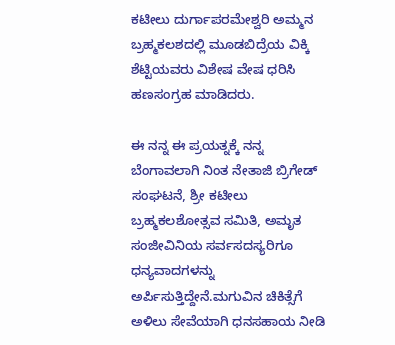ಕಟೀಲು ದುರ್ಗಾಪರಮೇಶ್ವರಿ ಅಮ್ಮನ ಬ್ರಹ್ಮಕಲಶದಲ್ಲಿ ಮೂಡಬಿದ್ರೆಯ ವಿಕ್ಕಿ ಶೆಟ್ಟಿಯವರು ವಿಶೇಷ ವೇಷ ಧರಿಸಿ ಹಣಸಂಗ್ರಹ ಮಾಡಿದರು.

ಈ ನನ್ನ ಈ ಪ್ರಯತ್ನಕ್ಕೆ ನನ್ನ ಬೆಂಗಾವಲಾಗಿ ನಿಂತ ನೇತಾಜಿ ಬ್ರಿಗೇಡ್ ಸಂಘಟನೆ, ಶ್ರೀ ಕಟೀಲು ಬ್ರಹ್ಮಕಲಶೋತ್ಸವ ಸಮಿತಿ, ಅಮೃತ ಸಂಜೀವಿನಿಯ ಸರ್ವಸದಸ್ಯರಿಗೂ ಧನ್ಯವಾದಗಳನ್ನು ಅರ್ಪಿಸುತ್ತಿದ್ದೇನೆ.ಮಗುವಿನ ಚಿಕಿತ್ಸೆಗೆ ಅಳಿಲು ಸೇವೆಯಾಗಿ ಧನಸಹಾಯ ನೀಡಿ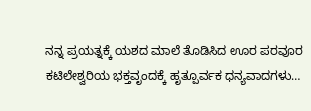ನನ್ನ ಪ್ರಯತ್ನಕ್ಕೆ ಯಶದ ಮಾಲೆ ತೊಡಿಸಿದ ಊರ ಪರವೂರ ಕಟಿಲೇಶ್ವರಿಯ ಭಕ್ತವೃಂದಕ್ಕೆ ಹೃತ್ಪೂರ್ವಕ ಧನ್ಯವಾದಗಳು…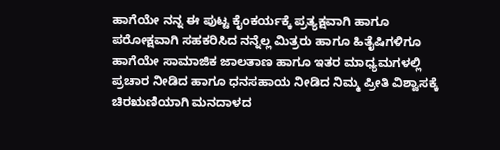ಹಾಗೆಯೇ ನನ್ನ ಈ ಪುಟ್ಟ ಕೈಂಕರ್ಯಕ್ಕೆ ಪ್ರತ್ಯಕ್ಷವಾಗಿ ಹಾಗೂ ಪರೋಕ್ಷವಾಗಿ ಸಹಕರಿಸಿದ ನನ್ನೆಲ್ಲ ಮಿತ್ರರು ಹಾಗೂ ಹಿತೈಷಿಗಳಿಗೂ ಹಾಗೆಯೇ ಸಾಮಾಜಿಕ ಜಾಲತಾಣ ಹಾಗೂ ಇತರ ಮಾಧ್ಯಮಗಳಲ್ಲಿ ಪ್ರಚಾರ ನೀಡಿದ ಹಾಗೂ ಧನಸಹಾಯ ನೀಡಿದ ನಿಮ್ಮ ಪ್ರೀತಿ ವಿಶ್ವಾಸಕ್ಕೆ ಚಿರಋಣಿಯಾಗಿ ಮನದಾಳದ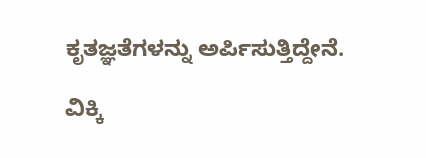ಕೃತಜ್ಞತೆಗಳನ್ನು ಅರ್ಪಿಸುತ್ತಿದ್ದೇನೆ.

ವಿಕ್ಕಿ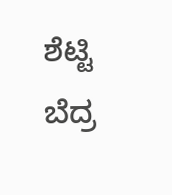ಶೆಟ್ಟಿ ಬೆದ್ರ